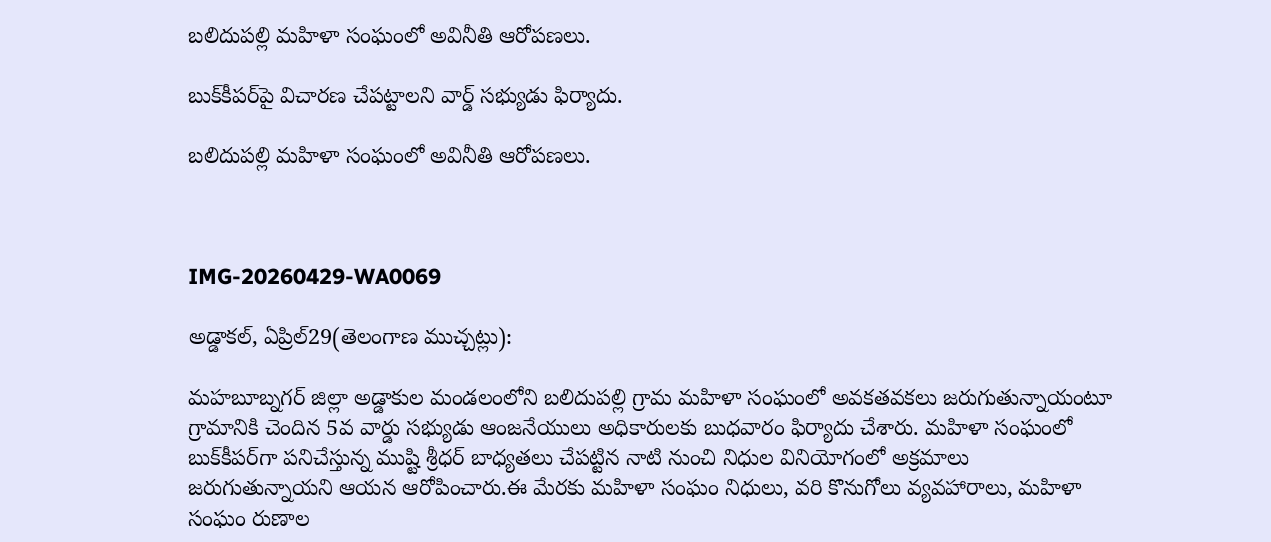బలిదుపల్లి మహిళా సంఘంలో అవినీతి ఆరోపణలు.

బుక్‌కీపర్‌పై విచారణ చేపట్టాలని వార్డ్ సభ్యుడు ఫిర్యాదు.

బలిదుపల్లి మహిళా సంఘంలో అవినీతి ఆరోపణలు.



IMG-20260429-WA0069

అడ్డాకల్, ఏప్రిల్29(తెలంగాణ ముచ్చట్లు):

మహబూబ్నగర్ జిల్లా అడ్డాకుల మండలంలోని బలిదుపల్లి గ్రామ మహిళా సంఘంలో అవకతవకలు జరుగుతున్నాయంటూ గ్రామానికి చెందిన 5వ వార్డు సభ్యుడు ఆంజనేయులు అధికారులకు బుధవారం ఫిర్యాదు చేశారు. మహిళా సంఘంలో బుక్‌కీపర్‌గా పనిచేస్తున్న ముష్టి శ్రీధర్ బాధ్యతలు చేపట్టిన నాటి నుంచి నిధుల వినియోగంలో అక్రమాలు జరుగుతున్నాయని ఆయన ఆరోపించారు.ఈ మేరకు మహిళా సంఘం నిధులు, వరి కొనుగోలు వ్యవహారాలు, మహిళా సంఘం రుణాల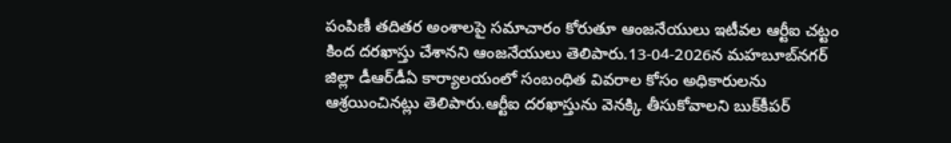పంపిణీ తదితర అంశాలపై సమాచారం కోరుతూ ఆంజనేయులు ఇటీవల ఆర్టీఐ చట్టం కింద దరఖాస్తు చేశానని ఆంజనేయులు తెలిపారు.13-04-2026న మహబూబ్‌నగర్ జిల్లా డీఆర్‌డీఏ కార్యాలయంలో సంబంధిత వివరాల కోసం అధికారులను ఆశ్రయించినట్లు తెలిపారు.ఆర్టీఐ దరఖాస్తును వెనక్కి తీసుకోవాలని బుక్‌కీపర్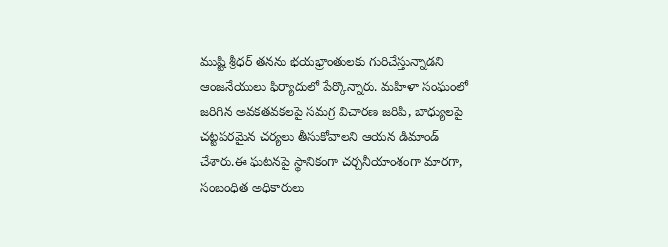ముష్టి శ్రీధర్ తనను భయభ్రాంతులకు గురిచేస్తున్నాడని ఆంజనేయులు ఫిర్యాదులో పేర్కొన్నారు. మహిళా సంఘంలో జరిగిన అవకతవకలపై సమగ్ర విచారణ జరిపి, బాధ్యులపై చట్టపరమైన చర్యలు తీసుకోవాలని ఆయన డిమాండ్ చేశారు.ఈ ఘటనపై స్థానికంగా చర్చనీయాంశంగా మారగా, సంబంధిత అధికారులు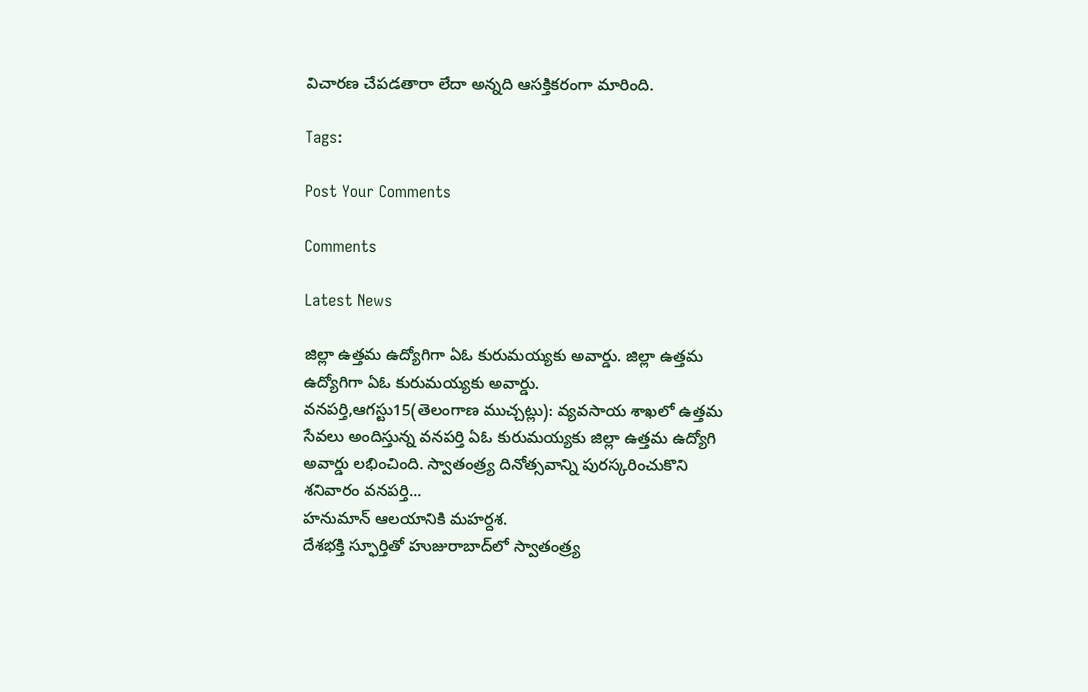విచారణ చేపడతారా లేదా అన్నది ఆసక్తికరంగా మారింది.

Tags:

Post Your Comments

Comments

Latest News

జిల్లా ఉత్తమ ఉద్యోగిగా ఏఓ కురుమయ్యకు అవార్డు. జిల్లా ఉత్తమ ఉద్యోగిగా ఏఓ కురుమయ్యకు అవార్డు.
వనపర్తి,ఆగస్టు15(తెలంగాణ ముచ్చట్లు): వ్యవసాయ శాఖలో ఉత్తమ సేవలు అందిస్తున్న వనపర్తి ఏఓ కురుమయ్యకు జిల్లా ఉత్తమ ఉద్యోగి అవార్డు లభించింది. స్వాతంత్ర్య దినోత్సవాన్ని పురస్కరించుకొని శనివారం వనపర్తి...
హనుమాన్ ఆలయానికి మహర్దశ.
దేశభక్తి స్ఫూర్తితో హుజురాబాద్‌లో స్వాతంత్ర్య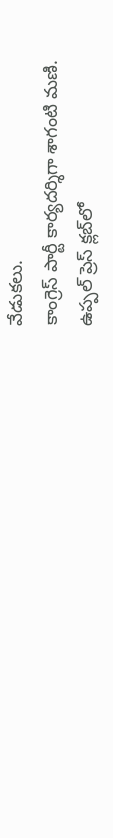వేడుకలు.
కాంగ్రెస్ పార్టీ కార్యదర్శిగా శాగంటి మణి.
ఉప్పల్ ప్రెస్ క్లబ్‌లో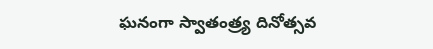ఘనంగా స్వాతంత్ర్య దినోత్సవ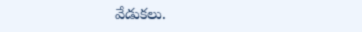వేడుకలు.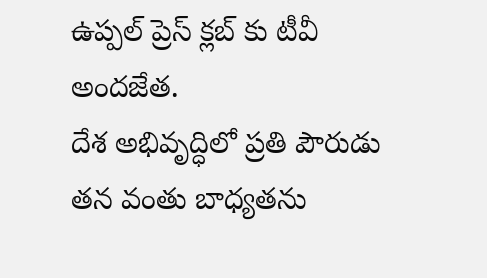ఉప్పల్ ప్రెస్ క్లబ్‌ కు టీవీ అందజేత.
దేశ అభివృద్ధిలో ప్రతి పౌరుడు తన వంతు బాధ్యతను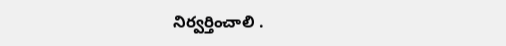నిర్వర్తించాలి .